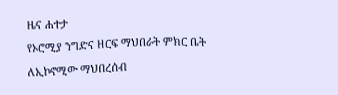ዜና ሐተታ
የኦሮሚያ ንግድና ዘርፍ ማህበራት ምክር ቤት ለኢኮኖሚው ማህበረሰብ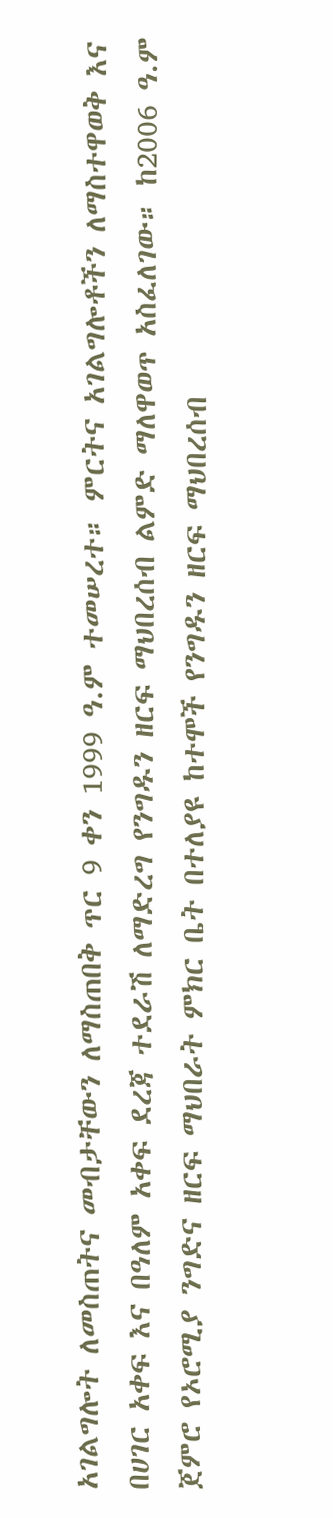አገልግሎት ለመስጠትና መብታቸውን ለማስጠበቅ ጥር 9 ቀን 1999 ዓ.ም ተመሠረተ። ምርትና አገልግሎቶችን ለማስተዋወቅ እና በሀገር አቀፍ እና በዓለም አቀፍ ደረጃ ተደራሽ ለማድረግ የንግዱን ዘርፍ ማህበረሰብ ልምድ ማለዋወጥ አስፈለገው። ከ2006 ዓ.ም ጀምሮ የኦሮሚያ ንግድና ዘርፍ ማህበራት ምክር ቤት በተለያዩ ከተሞች የንግዱን ዘርፍ ማህበረሰብ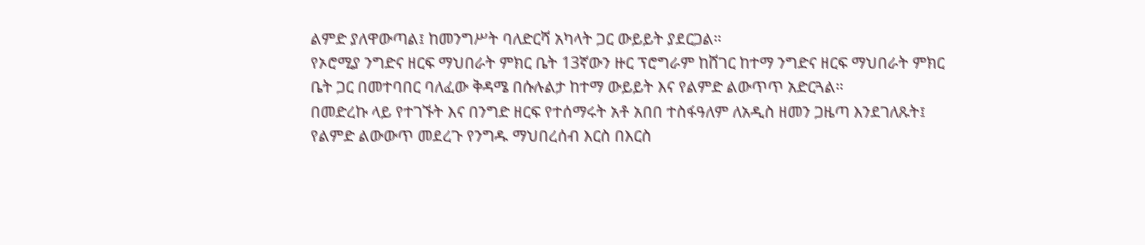ልምድ ያለዋውጣል፤ ከመንግሥት ባለድርሻ አካላት ጋር ውይይት ያደርጋል።
የኦሮሚያ ንግድና ዘርፍ ማህበራት ምክር ቤት 13ኛውን ዙር ፕሮግራም ከሸገር ከተማ ንግድና ዘርፍ ማህበራት ምክር ቤት ጋር በመተባበር ባለፈው ቅዳሜ በሱሉልታ ከተማ ውይይት እና የልምድ ልውጥጥ አድርጓል።
በመድረኩ ላይ የተገኙት እና በንግድ ዘርፍ የተሰማሩት አቶ አበበ ተስፋዓለም ለአዲስ ዘመን ጋዜጣ እንደገለጹት፤ የልምድ ልውውጥ መደረጉ የንግዱ ማህበረሰብ እርስ በእርስ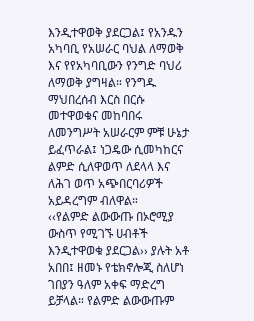እንዲተዋወቅ ያደርጋል፤ የአንዱን አካባቢ የአሠራር ባህል ለማወቅ እና የየአካባቢውን የንግድ ባህሪ ለማወቅ ያግዛል። የንግዱ ማህበረሰብ እርስ በርሱ መተዋወቁና መከባበሩ ለመንግሥት አሠራርም ምቹ ሁኔታ ይፈጥራል፤ ነጋዴው ሲመካከርና ልምድ ሲለዋወጥ ለደላላ እና ለሕገ ወጥ አጭበርባሪዎች አይዳረግም ብለዋል።
‹‹የልምድ ልውውጡ በኦሮሚያ ውስጥ የሚገኙ ሀብቶች እንዲተዋወቁ ያደርጋል›› ያሉት አቶ አበበ፤ ዘመኑ የቴክኖሎጂ ስለሆነ ገበያን ዓለም አቀፍ ማድረግ ይቻላል። የልምድ ልውውጡም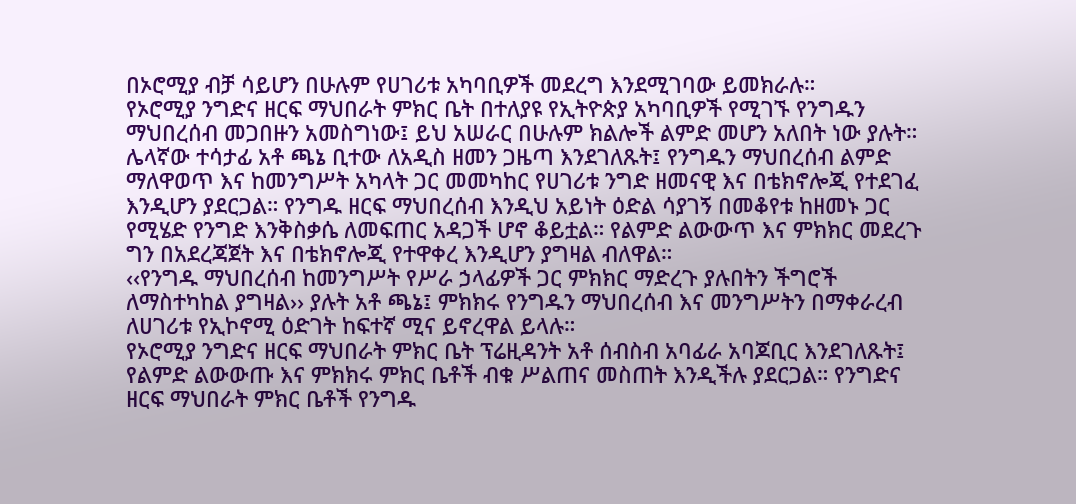በኦሮሚያ ብቻ ሳይሆን በሁሉም የሀገሪቱ አካባቢዎች መደረግ እንደሚገባው ይመክራሉ።
የኦሮሚያ ንግድና ዘርፍ ማህበራት ምክር ቤት በተለያዩ የኢትዮጵያ አካባቢዎች የሚገኙ የንግዱን ማህበረሰብ መጋበዙን አመስግነው፤ ይህ አሠራር በሁሉም ክልሎች ልምድ መሆን አለበት ነው ያሉት።
ሌላኛው ተሳታፊ አቶ ጫኔ ቢተው ለአዲስ ዘመን ጋዜጣ እንደገለጹት፤ የንግዱን ማህበረሰብ ልምድ ማለዋወጥ እና ከመንግሥት አካላት ጋር መመካከር የሀገሪቱ ንግድ ዘመናዊ እና በቴክኖሎጂ የተደገፈ እንዲሆን ያደርጋል። የንግዱ ዘርፍ ማህበረሰብ እንዲህ አይነት ዕድል ሳያገኝ በመቆየቱ ከዘመኑ ጋር የሚሄድ የንግድ እንቅስቃሴ ለመፍጠር አዳጋች ሆኖ ቆይቷል። የልምድ ልውውጥ እና ምክክር መደረጉ ግን በአደረጃጀት እና በቴክኖሎጂ የተዋቀረ እንዲሆን ያግዛል ብለዋል።
‹‹የንግዱ ማህበረሰብ ከመንግሥት የሥራ ኃላፊዎች ጋር ምክክር ማድረጉ ያሉበትን ችግሮች ለማስተካከል ያግዛል›› ያሉት አቶ ጫኔ፤ ምክክሩ የንግዱን ማህበረሰብ እና መንግሥትን በማቀራረብ ለሀገሪቱ የኢኮኖሚ ዕድገት ከፍተኛ ሚና ይኖረዋል ይላሉ።
የኦሮሚያ ንግድና ዘርፍ ማህበራት ምክር ቤት ፕሬዚዳንት አቶ ሰብስብ አባፊራ አባጆቢር እንደገለጹት፤ የልምድ ልውውጡ እና ምክክሩ ምክር ቤቶች ብቁ ሥልጠና መስጠት እንዲችሉ ያደርጋል። የንግድና ዘርፍ ማህበራት ምክር ቤቶች የንግዱ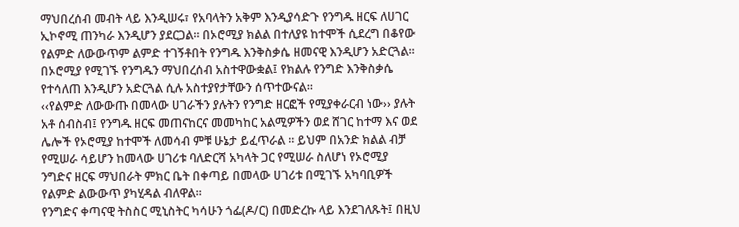ማህበረሰብ መብት ላይ እንዲሠሩ፣ የአባላትን አቅም እንዲያሳድጉ የንግዱ ዘርፍ ለሀገር ኢኮኖሚ ጠንካራ እንዲሆን ያደርጋል። በኦሮሚያ ክልል በተለያዩ ከተሞች ሲደረግ በቆየው የልምድ ለውውጥም ልምድ ተገኝቶበት የንግዱ እንቅስቃሴ ዘመናዊ እንዲሆን አድርጓል። በኦሮሚያ የሚገኙ የንግዱን ማህበረሰብ አስተዋውቋል፤ የክልሉ የንግድ እንቅስቃሴ የተሳለጠ እንዲሆን አድርጓል ሲሉ አስተያየታቸውን ሰጥተውናል።
‹‹የልምድ ለውውጡ በመላው ሀገራችን ያሉትን የንግድ ዘርፎች የሚያቀራርብ ነው›› ያሉት አቶ ሰብስብ፤ የንግዱ ዘርፍ መጠናከርና መመካከር አልሚዎችን ወደ ሸገር ከተማ እና ወደ ሌሎች የኦሮሚያ ከተሞች ለመሳብ ምቹ ሁኔታ ይፈጥራል ። ይህም በአንድ ክልል ብቻ የሚሠራ ሳይሆን ከመላው ሀገሪቱ ባለድርሻ አካላት ጋር የሚሠራ ስለሆነ የኦሮሚያ ንግድና ዘርፍ ማህበራት ምክር ቤት በቀጣይ በመላው ሀገሪቱ በሚገኙ አካባቢዎች የልምድ ልውውጥ ያካሂዳል ብለዋል።
የንግድና ቀጣናዊ ትስስር ሚኒስትር ካሳሁን ጎፌ(ዶ/ር) በመድረኩ ላይ እንደገለጹት፤ በዚህ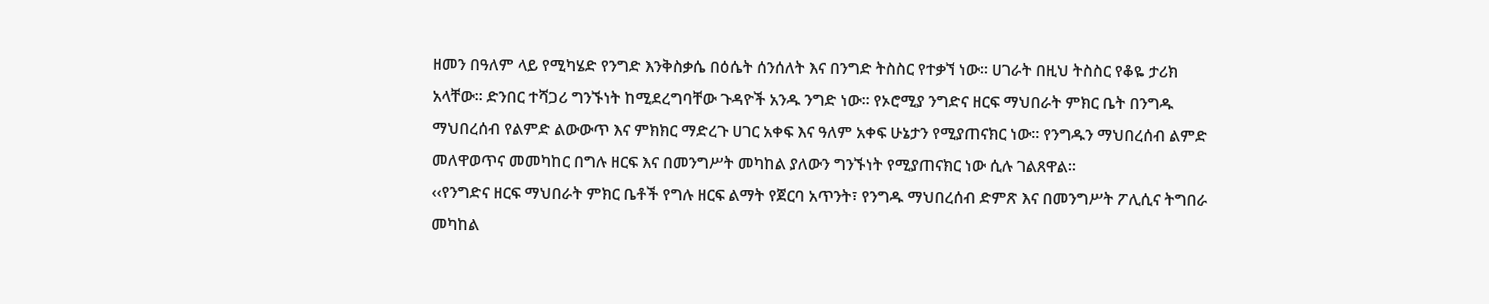ዘመን በዓለም ላይ የሚካሄድ የንግድ እንቅስቃሴ በዕሴት ሰንሰለት እና በንግድ ትስስር የተቃኘ ነው። ሀገራት በዚህ ትስስር የቆዬ ታሪክ አላቸው። ድንበር ተሻጋሪ ግንኙነት ከሚደረግባቸው ጉዳዮች አንዱ ንግድ ነው። የኦሮሚያ ንግድና ዘርፍ ማህበራት ምክር ቤት በንግዱ ማህበረሰብ የልምድ ልውውጥ እና ምክክር ማድረጉ ሀገር አቀፍ እና ዓለም አቀፍ ሁኔታን የሚያጠናክር ነው። የንግዱን ማህበረሰብ ልምድ መለዋወጥና መመካከር በግሉ ዘርፍ እና በመንግሥት መካከል ያለውን ግንኙነት የሚያጠናክር ነው ሲሉ ገልጸዋል።
‹‹የንግድና ዘርፍ ማህበራት ምክር ቤቶች የግሉ ዘርፍ ልማት የጀርባ አጥንት፣ የንግዱ ማህበረሰብ ድምጽ እና በመንግሥት ፖሊሲና ትግበራ መካከል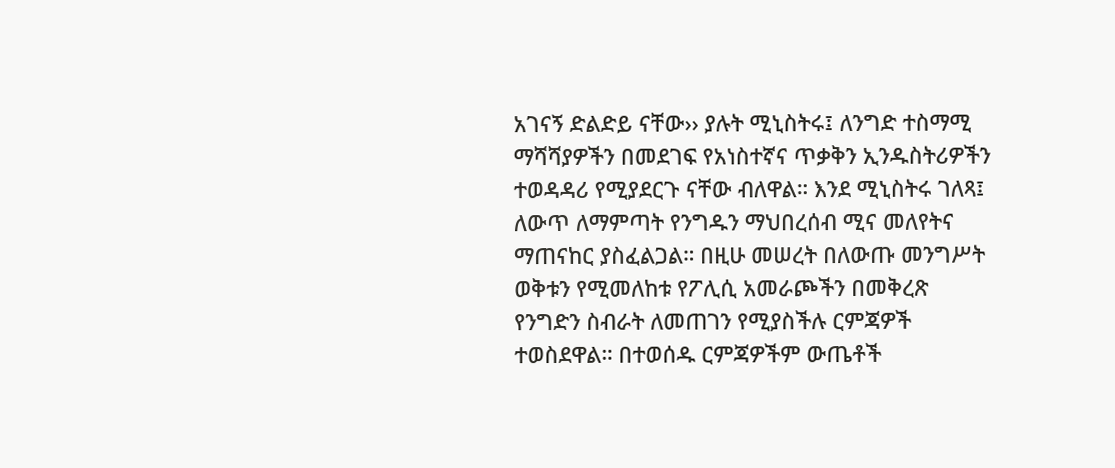አገናኝ ድልድይ ናቸው›› ያሉት ሚኒስትሩ፤ ለንግድ ተስማሚ ማሻሻያዎችን በመደገፍ የአነስተኛና ጥቃቅን ኢንዱስትሪዎችን ተወዳዳሪ የሚያደርጉ ናቸው ብለዋል። እንደ ሚኒስትሩ ገለጻ፤ ለውጥ ለማምጣት የንግዱን ማህበረሰብ ሚና መለየትና ማጠናከር ያስፈልጋል። በዚሁ መሠረት በለውጡ መንግሥት ወቅቱን የሚመለከቱ የፖሊሲ አመራጮችን በመቅረጽ የንግድን ስብራት ለመጠገን የሚያስችሉ ርምጃዎች ተወስደዋል። በተወሰዱ ርምጃዎችም ውጤቶች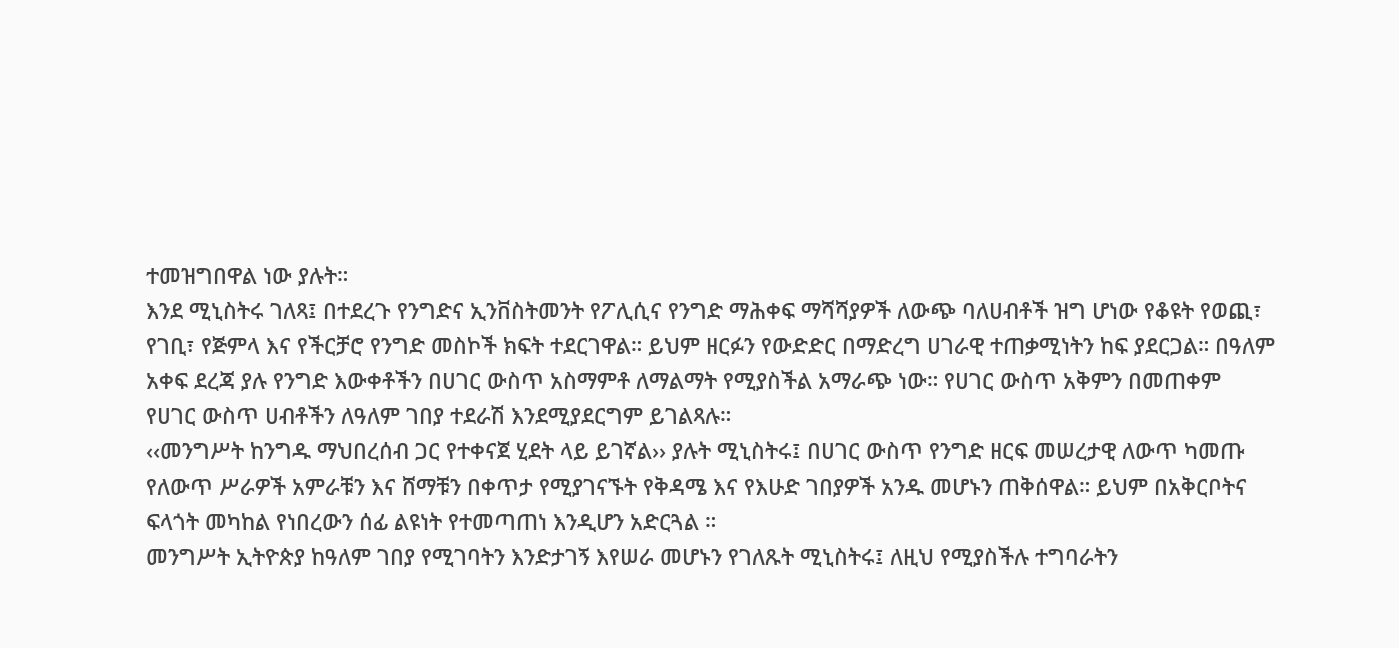ተመዝግበዋል ነው ያሉት።
እንደ ሚኒስትሩ ገለጻ፤ በተደረጉ የንግድና ኢንቨስትመንት የፖሊሲና የንግድ ማሕቀፍ ማሻሻያዎች ለውጭ ባለሀብቶች ዝግ ሆነው የቆዩት የወጪ፣ የገቢ፣ የጅምላ እና የችርቻሮ የንግድ መስኮች ክፍት ተደርገዋል። ይህም ዘርፉን የውድድር በማድረግ ሀገራዊ ተጠቃሚነትን ከፍ ያደርጋል። በዓለም አቀፍ ደረጃ ያሉ የንግድ እውቀቶችን በሀገር ውስጥ አስማምቶ ለማልማት የሚያስችል አማራጭ ነው። የሀገር ውስጥ አቅምን በመጠቀም የሀገር ውስጥ ሀብቶችን ለዓለም ገበያ ተደራሽ እንደሚያደርግም ይገልጻሉ።
‹‹መንግሥት ከንግዱ ማህበረሰብ ጋር የተቀናጀ ሂደት ላይ ይገኛል›› ያሉት ሚኒስትሩ፤ በሀገር ውስጥ የንግድ ዘርፍ መሠረታዊ ለውጥ ካመጡ የለውጥ ሥራዎች አምራቹን እና ሸማቹን በቀጥታ የሚያገናኙት የቅዳሜ እና የእሁድ ገበያዎች አንዱ መሆኑን ጠቅሰዋል። ይህም በአቅርቦትና ፍላጎት መካከል የነበረውን ሰፊ ልዩነት የተመጣጠነ እንዲሆን አድርጓል ።
መንግሥት ኢትዮጵያ ከዓለም ገበያ የሚገባትን እንድታገኝ እየሠራ መሆኑን የገለጹት ሚኒስትሩ፤ ለዚህ የሚያስችሉ ተግባራትን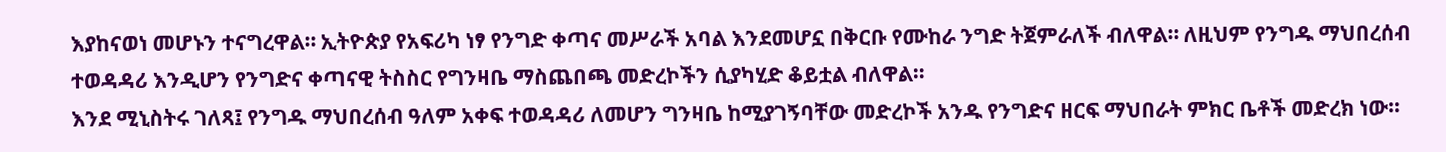እያከናወነ መሆኑን ተናግረዋል። ኢትዮጵያ የአፍሪካ ነፃ የንግድ ቀጣና መሥራች አባል እንደመሆኗ በቅርቡ የሙከራ ንግድ ትጀምራለች ብለዋል። ለዚህም የንግዱ ማህበረሰብ ተወዳዳሪ እንዲሆን የንግድና ቀጣናዊ ትስስር የግንዛቤ ማስጨበጫ መድረኮችን ሲያካሂድ ቆይቷል ብለዋል።
እንደ ሚኒስትሩ ገለጻ፤ የንግዱ ማህበረሰብ ዓለም አቀፍ ተወዳዳሪ ለመሆን ግንዛቤ ከሚያገኝባቸው መድረኮች አንዱ የንግድና ዘርፍ ማህበራት ምክር ቤቶች መድረክ ነው።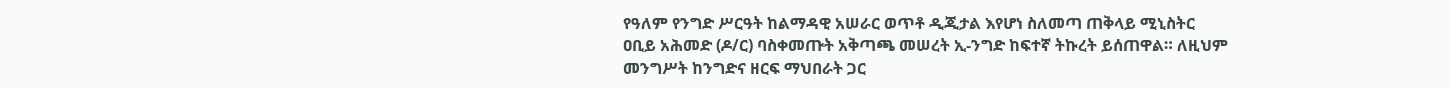የዓለም የንግድ ሥርዓት ከልማዳዊ አሠራር ወጥቶ ዲጂታል እየሆነ ስለመጣ ጠቅላይ ሚኒስትር ዐቢይ አሕመድ (ዶ/ር) ባስቀመጡት አቅጣጫ መሠረት ኢ-ንግድ ከፍተኛ ትኩረት ይሰጠዋል። ለዚህም መንግሥት ከንግድና ዘርፍ ማህበራት ጋር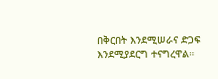በቅርበት እንደሚሠራና ድጋፍ እንደሚያደርግ ተናግረዋል።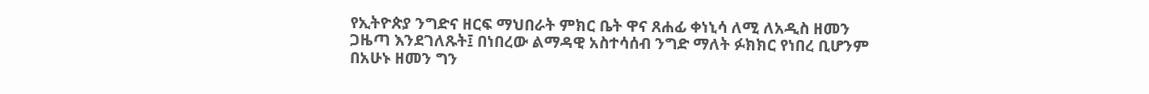የኢትዮጵያ ንግድና ዘርፍ ማህበራት ምክር ቤት ዋና ጸሐፊ ቀነኒሳ ለሚ ለአዲስ ዘመን ጋዜጣ እንደገለጹት፤ በነበረው ልማዳዊ አስተሳሰብ ንግድ ማለት ፉክክር የነበረ ቢሆንም በአሁኑ ዘመን ግን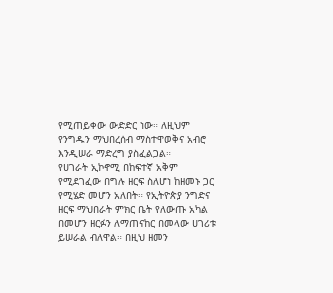የሚጠይቀው ውድድር ነው። ለዚህም የንግዱን ማህበረሰብ ማስተዋወቅና አብሮ እንዲሠራ ማድረግ ያስፈልጋል።
የሀገራት ኢኮኖሚ በከፍተኛ አቅም የሚደገፈው በግሉ ዘርፍ ስለሆነ ከዘመኑ ጋር የሚሄድ መሆን አለበት። የኢትዮጵያ ንግድና ዘርፍ ማህበራት ምክር ቤት የለውጡ አካል በመሆን ዘርፉን ለማጠናከር በመላው ሀገሪቱ ይሠራል ብለዋል። በዚህ ዘመን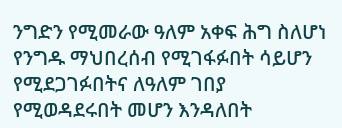ንግድን የሚመራው ዓለም አቀፍ ሕግ ስለሆነ የንግዱ ማህበረሰብ የሚገፋፉበት ሳይሆን የሚደጋገፉበትና ለዓለም ገበያ የሚወዳደሩበት መሆን እንዳለበት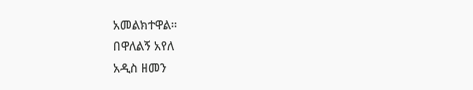አመልክተዋል።
በዋለልኝ አየለ
አዲስ ዘመን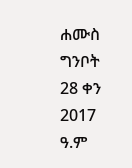ሐሙስ ግንቦት 28 ቀን 2017 ዓ.ም